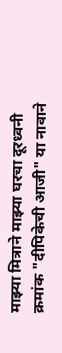माझ्या मित्राने माझ्या घरचा दूरध्वनी क्रमांक "दीपिकेची आजी" या नावाने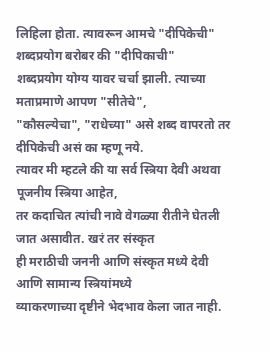लिहिला होता. त्यावरून आमचे "दीपिकेची" शब्दप्रयोग बरोबर की "दीपिकाची"
शब्दप्रयोग योग्य यावर चर्चा झाली. त्याच्या मताप्रमाणे आपण "सीतेचे",
"कौसल्येचा", "राधेच्या" असे शब्द वापरतो तर दीपिकेची असं का म्हणू नये.
त्यावर मी म्हटले की या सर्व स्त्रिया देवी अथवा पूजनीय स्त्रिया आहेत,
तर कदाचित त्यांची नावे वेगळ्या रीतीने घेतली जात असावीत. खरं तर संस्कृत
ही मराठीची जननी आणि संस्कृत मध्ये देवी आणि सामान्य स्त्रियांमध्ये
व्याकरणाच्या दृष्टीने भेदभाव केला जात नाही.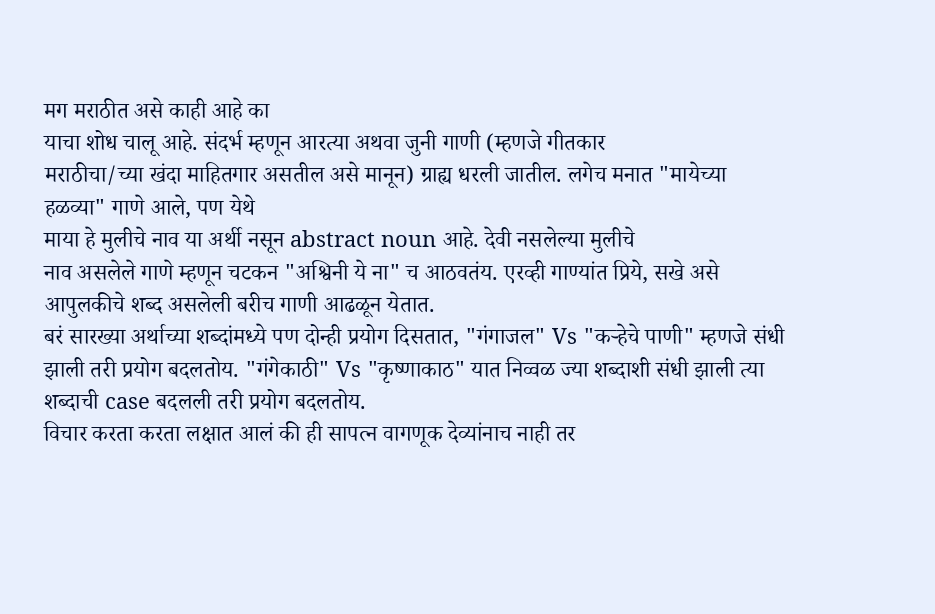मग मराठीत असे काही आहे का
याचा शोध चालू आहे. संदर्भ म्हणून आरत्या अथवा जुनी गाणी (म्हणजे गीतकार
मराठीचा/च्या खंदा माहितगार असतील असे मानून) ग्राह्य धरली जातील. लगेच मनात "मायेच्या हळव्या" गाणे आले, पण येथे
माया हे मुलीचे नाव या अर्थी नसून abstract noun आहे. देवी नसलेल्या मुलीचे
नाव असलेले गाणे म्हणून चटकन "अश्विनी ये ना" च आठवतंय. एरव्ही गाण्यांत प्रिये, सखे असे आपुलकीचे शब्द असलेली बरीच गाणी आढळून येतात.
बरं सारख्या अर्थाच्या शब्दांमध्ये पण दोन्ही प्रयोग दिसतात, "गंगाजल" Vs "कऱ्हेचे पाणी" म्हणजे संधी झाली तरी प्रयोग बदलतोय. "गंगेकाठी" Vs "कृष्णाकाठ" यात निव्वळ ज्या शब्दाशी संधी झाली त्या शब्दाची case बदलली तरी प्रयोग बदलतोय.
विचार करता करता लक्षात आलं की ही सापत्न वागणूक देव्यांनाच नाही तर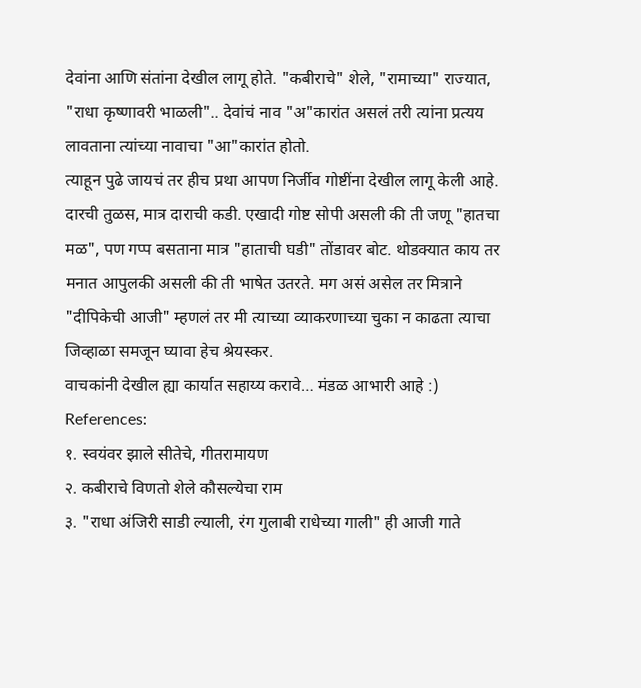देवांना आणि संतांना देखील लागू होते. "कबीराचे" शेले, "रामाच्या" राज्यात, "राधा कृष्णावरी भाळली".. देवांचं नाव "अ"कारांत असलं तरी त्यांना प्रत्यय लावताना त्यांच्या नावाचा "आ"कारांत होतो.
त्याहून पुढे जायचं तर हीच प्रथा आपण निर्जीव गोष्टींना देखील लागू केली आहे. दारची तुळस, मात्र दाराची कडी. एखादी गोष्ट सोपी असली की ती जणू "हातचा मळ", पण गप्प बसताना मात्र "हाताची घडी" तोंडावर बोट. थोडक्यात काय तर मनात आपुलकी असली की ती भाषेत उतरते. मग असं असेल तर मित्राने "दीपिकेची आजी" म्हणलं तर मी त्याच्या व्याकरणाच्या चुका न काढता त्याचा जिव्हाळा समजून घ्यावा हेच श्रेयस्कर.
वाचकांनी देखील ह्या कार्यात सहाय्य करावे… मंडळ आभारी आहे :)
References:
१. स्वयंवर झाले सीतेचे, गीतरामायण
२. कबीराचे विणतो शेले कौसल्येचा राम
३. "राधा अंजिरी साडी ल्याली, रंग गुलाबी राधेच्या गाली" ही आजी गाते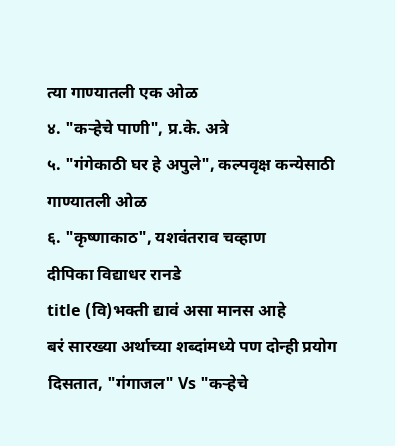त्या गाण्यातली एक ओळ
४. "कऱ्हेचे पाणी", प्र.के. अत्रे
५. "गंगेकाठी घर हे अपुले", कल्पवृक्ष कन्येसाठी गाण्यातली ओळ
६. "कृष्णाकाठ", यशवंतराव चव्हाण
दीपिका विद्याधर रानडे
title (वि)भक्ती द्यावं असा मानस आहे
बरं सारख्या अर्थाच्या शब्दांमध्ये पण दोन्ही प्रयोग दिसतात, "गंगाजल" Vs "कऱ्हेचे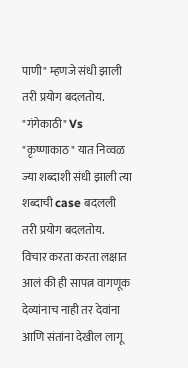पाणी" म्हणजे संधी झाली तरी प्रयोग बदलतोय. "गंगेकाठी" Vs "कृष्णाकाठ" यात निव्वळ ज्या शब्दाशी संधी झाली त्या शब्दाची case बदलली तरी प्रयोग बदलतोय.
विचार करता करता लक्षात आलं की ही सापत्न वागणूक देव्यांनाच नाही तर देवांना आणि संतांना देखील लागू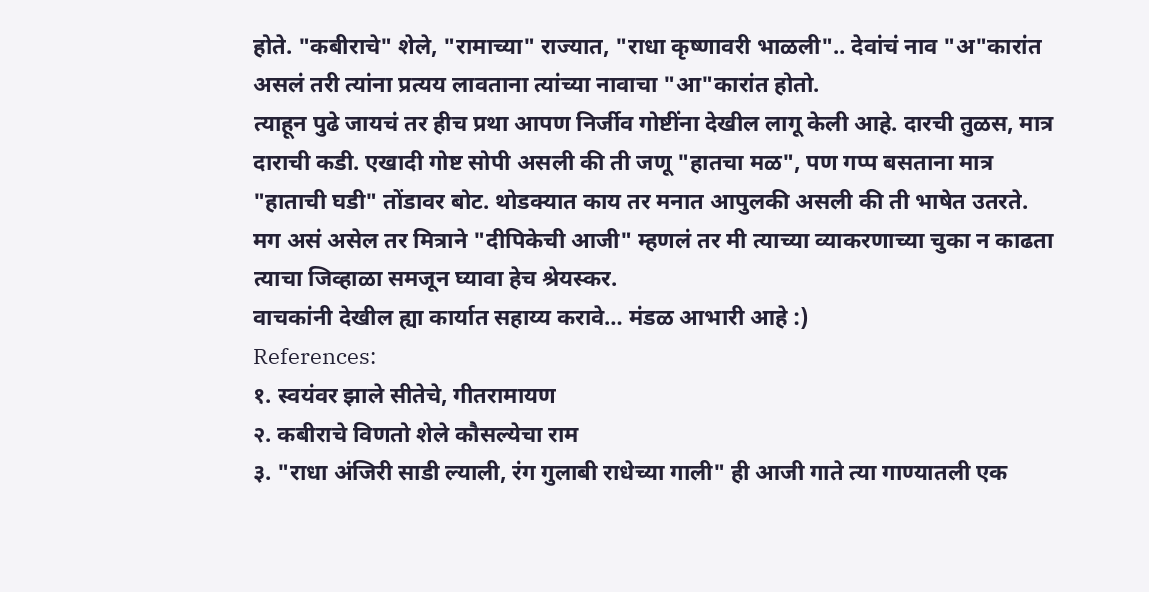होते. "कबीराचे" शेले, "रामाच्या" राज्यात, "राधा कृष्णावरी भाळली".. देवांचं नाव "अ"कारांत असलं तरी त्यांना प्रत्यय लावताना त्यांच्या नावाचा "आ"कारांत होतो.
त्याहून पुढे जायचं तर हीच प्रथा आपण निर्जीव गोष्टींना देखील लागू केली आहे. दारची तुळस, मात्र दाराची कडी. एखादी गोष्ट सोपी असली की ती जणू "हातचा मळ", पण गप्प बसताना मात्र "हाताची घडी" तोंडावर बोट. थोडक्यात काय तर मनात आपुलकी असली की ती भाषेत उतरते. मग असं असेल तर मित्राने "दीपिकेची आजी" म्हणलं तर मी त्याच्या व्याकरणाच्या चुका न काढता त्याचा जिव्हाळा समजून घ्यावा हेच श्रेयस्कर.
वाचकांनी देखील ह्या कार्यात सहाय्य करावे… मंडळ आभारी आहे :)
References:
१. स्वयंवर झाले सीतेचे, गीतरामायण
२. कबीराचे विणतो शेले कौसल्येचा राम
३. "राधा अंजिरी साडी ल्याली, रंग गुलाबी राधेच्या गाली" ही आजी गाते त्या गाण्यातली एक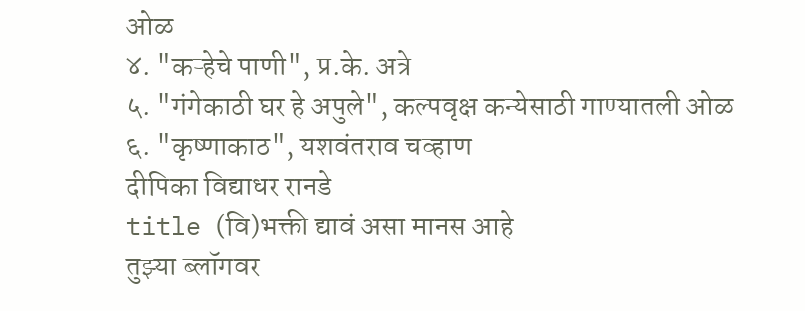ओळ
४. "कऱ्हेचे पाणी", प्र.के. अत्रे
५. "गंगेकाठी घर हे अपुले", कल्पवृक्ष कन्येसाठी गाण्यातली ओळ
६. "कृष्णाकाठ", यशवंतराव चव्हाण
दीपिका विद्याधर रानडे
title (वि)भक्ती द्यावं असा मानस आहे
तुझ्या ब्लॉगवर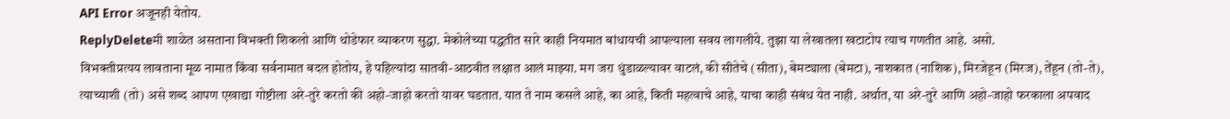API Error अजूनही येतोय.
ReplyDeleteमी शाळेत असताना विभक्ती शिकलो आणि थोडेफार व्याकरण सुद्धा. मेकोलेच्या पद्धतीत सारे काही नियमात बांधायची आपल्याला सवय लागलीये. तुझा या लेखातला खटाटोप त्याच गणतीत आहे. असो.
विभक्तीप्रत्यय लावताना मूळ नामात किंवा सर्वनामात बदल होतोय, हे पहिल्यांदा सातवी-आठवीत लक्षात आलं माझ्या. मग जरा धुंडाळल्यावर वाटलं, की सीतेचे (सीता), बेमट्याला (बेमटा), नाशकात (नाशिक), मिरजेहून (मिरज), तेंहून (तो-ते), त्याच्याशी (तो) असे शब्द आपण एखाद्या गोष्टीला अरे-तुरे करतो की अहो-जाहो करतो यावर घडतात. यात ते नाम कसले आहे, का आहे, किती महत्वाचे आहे, याचा काही संबंध येत नाही. अर्थात, या अरे-तुरे आणि अहो-जाहो फरकाला अपवाद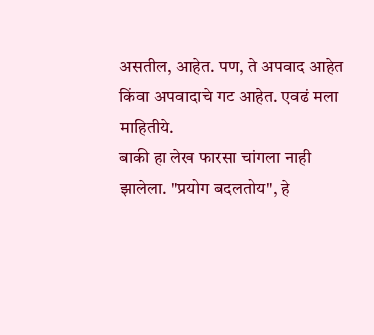असतील, आहेत. पण, ते अपवाद आहेत किंवा अपवादाचे गट आहेत. एवढं मला माहितीये.
बाकी हा लेख फारसा चांगला नाही झालेला. "प्रयोग बदलतोय", हे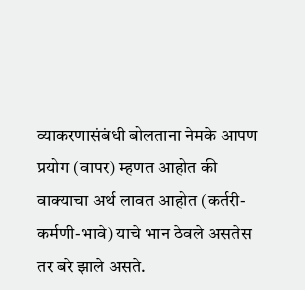व्याकरणासंबंधी बोलताना नेमके आपण प्रयोग (वापर) म्हणत आहोत की वाक्याचा अर्थ लावत आहोत (कर्तरी-कर्मणी-भावे) याचे भान ठेवले असतेस तर बरे झाले असते.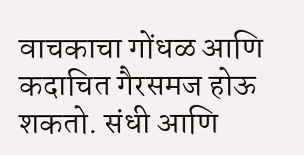वाचकाचा गोंधळ आणि कदाचित गैरसमज होऊ शकतो. संधी आणि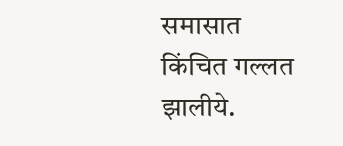समासात किंचित गल्लत झालीये.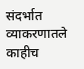संदर्भात व्याकरणातले काहीच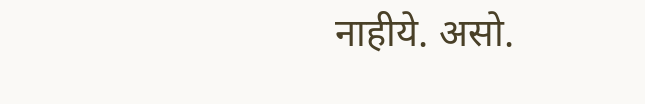नाहीये. असो.